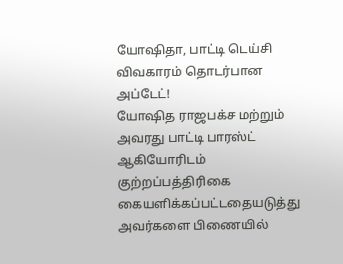யோஷிதா, பாட்டி டெய்சி விவகாரம் தொடர்பான அப்டேட்!
யோஷித ராஜபக்ச மற்றும் அவரது பாட்டி பாரஸ்ட் ஆகியோரிடம் குற்றப்பத்திரிகை கையளிக்கப்பட்டதையடுத்து அவர்களை பிணையில்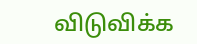விடுவிக்க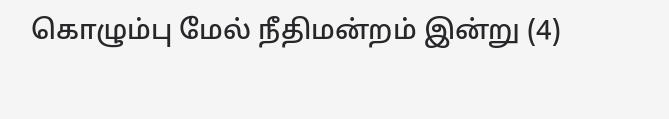கொழும்பு மேல் நீதிமன்றம் இன்று (4)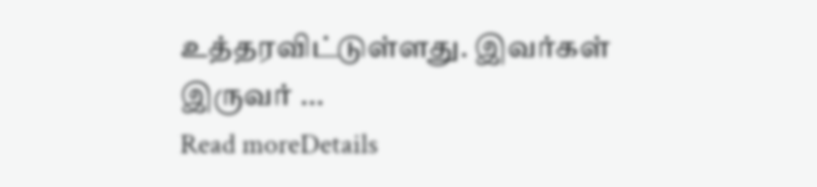உத்தரவிட்டுள்ளது. இவர்கள் இருவர் ...
Read moreDetails